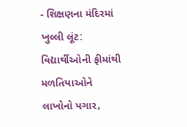- શિક્ષણના મંદિરમાં ખુલ્લી લૂંટ: વિદ્યાર્થીઓની ફીમાંથી મળતિયાઓને લાખોનો પગાર,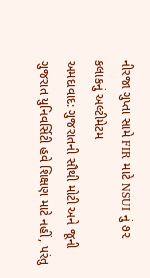નીરજા ગુપ્તા સામે FIR માટે NSUI નું ૭૨ કલાકનું અલ્ટીમેટમ
અમદાવાદ: ગુજરાતની સૌથી મોટી અને જૂની ગુજરાત યુનિવર્સિટી હવે શિક્ષણ માટે નહીં, પરંતુ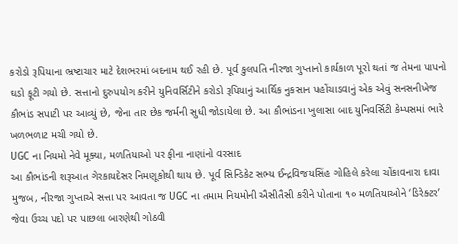કરોડો રૂપિયાના ભ્રષ્ટાચાર માટે દેશભરમાં બદનામ થઈ રહી છે. પૂર્વ કુલપતિ નીરજા ગુપ્તાનો કાર્યકાળ પૂરો થતાં જ તેમના પાપનો ઘડો ફૂટી ગયો છે. સત્તાનો દુરુપયોગ કરીને યુનિવર્સિટીને કરોડો રૂપિયાનું આર્થિક નુકસાન પહોંચાડવાનું એક એવું સનસનીખેજ કૌભાંડ સપાટી પર આવ્યું છે, જેના તાર છેક જર્મની સુધી જોડાયેલા છે. આ કૌભાંડના ખુલાસા બાદ યુનિવર્સિટી કેમ્પસમાં ભારે ખળભળાટ મચી ગયો છે.
UGC ના નિયમો નેવે મૂક્યા, મળતિયાઓ પર ફીના નાણાંનો વરસાદ
આ કૌભાંડની શરૂઆત ગેરકાયદેસર નિમણૂકોથી થાય છે. પૂર્વ સિન્ડિકેટ સભ્ય ઈન્દ્રવિજયસિંહ ગોહિલે કરેલા ચોંકાવનારા દાવા મુજબ, નીરજા ગુપ્તાએ સત્તા પર આવતા જ UGC ના તમામ નિયમોની ઐસીતૈસી કરીને પોતાના ૧૦ મળતિયાઓને ‘ડિરેક્ટર’ જેવા ઉચ્ચ પદો પર પાછલા બારણેથી ગોઠવી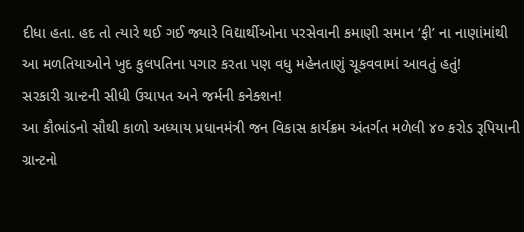દીધા હતા. હદ તો ત્યારે થઈ ગઈ જ્યારે વિદ્યાર્થીઓના પરસેવાની કમાણી સમાન ‘ફી’ ના નાણાંમાંથી આ મળતિયાઓને ખુદ કુલપતિના પગાર કરતા પણ વધુ મહેનતાણું ચૂકવવામાં આવતું હતું!
સરકારી ગ્રાન્ટની સીધી ઉચાપત અને જર્મની કનેક્શન!
આ કૌભાંડનો સૌથી કાળો અધ્યાય પ્રધાનમંત્રી જન વિકાસ કાર્યક્રમ અંતર્ગત મળેલી ૪૦ કરોડ રૂપિયાની ગ્રાન્ટનો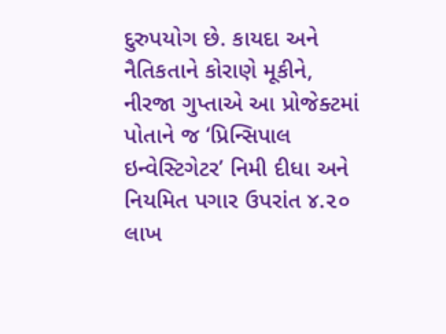દુરુપયોગ છે. કાયદા અને નૈતિકતાને કોરાણે મૂકીને, નીરજા ગુપ્તાએ આ પ્રોજેક્ટમાં પોતાને જ ‘પ્રિન્સિપાલ ઇન્વેસ્ટિગેટર’ નિમી દીધા અને નિયમિત પગાર ઉપરાંત ૪.૨૦ લાખ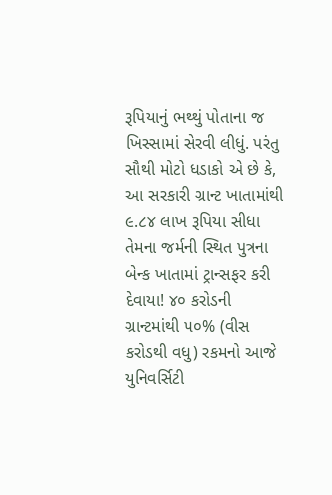રૂપિયાનું ભથ્થું પોતાના જ ખિસ્સામાં સેરવી લીધું. પરંતુ સૌથી મોટો ધડાકો એ છે કે, આ સરકારી ગ્રાન્ટ ખાતામાંથી ૯.૮૪ લાખ રૂપિયા સીધા તેમના જર્મની સ્થિત પુત્રના બેન્ક ખાતામાં ટ્રાન્સફર કરી દેવાયા! ૪૦ કરોડની ગ્રાન્ટમાંથી ૫૦% (વીસ કરોડથી વધુ) રકમનો આજે યુનિવર્સિટી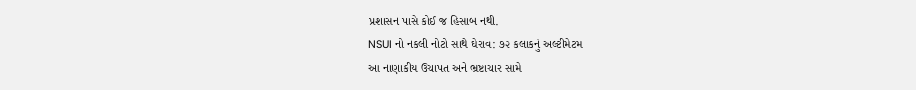પ્રશાસન પાસે કોઈ જ હિસાબ નથી.
NSUI નો નકલી નોટો સાથે ઘેરાવ: ૭૨ કલાકનું અલ્ટીમેટમ
આ નાણાકીય ઉચાપત અને ભ્રષ્ટાચાર સામે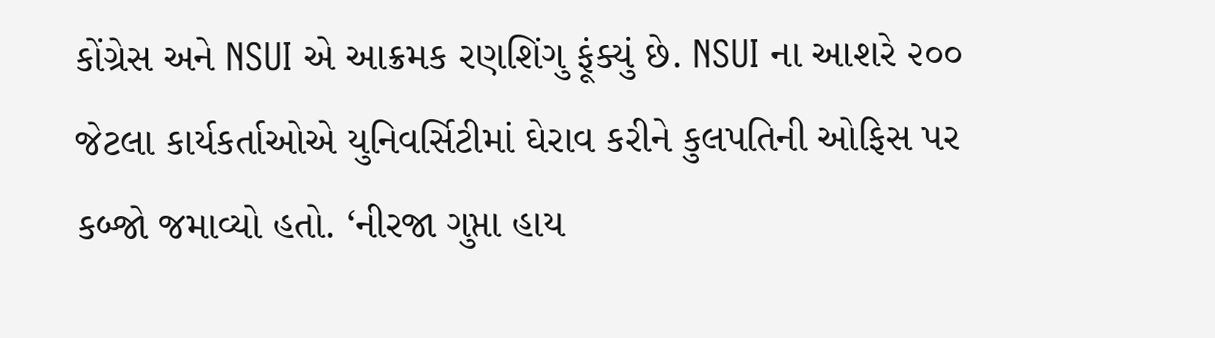કોંગ્રેસ અને NSUI એ આક્રમક રણશિંગુ ફૂંક્યું છે. NSUI ના આશરે ૨૦૦ જેટલા કાર્યકર્તાઓએ યુનિવર્સિટીમાં ઘેરાવ કરીને કુલપતિની ઓફિસ પર કબ્જો જમાવ્યો હતો. ‘નીરજા ગુપ્તા હાય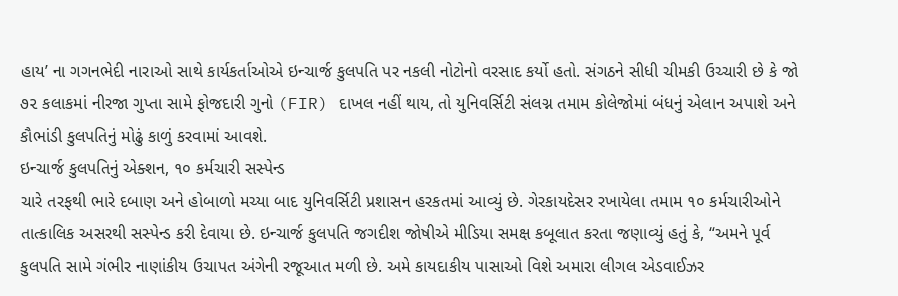હાય’ ના ગગનભેદી નારાઓ સાથે કાર્યકર્તાઓએ ઇન્ચાર્જ કુલપતિ પર નકલી નોટોનો વરસાદ કર્યો હતો. સંગઠને સીધી ચીમકી ઉચ્ચારી છે કે જો ૭૨ કલાકમાં નીરજા ગુપ્તા સામે ફોજદારી ગુનો (FIR) દાખલ નહીં થાય, તો યુનિવર્સિટી સંલગ્ન તમામ કોલેજોમાં બંધનું એલાન અપાશે અને કૌભાંડી કુલપતિનું મોઢું કાળું કરવામાં આવશે.
ઇન્ચાર્જ કુલપતિનું એક્શન, ૧૦ કર્મચારી સસ્પેન્ડ
ચારે તરફથી ભારે દબાણ અને હોબાળો મચ્યા બાદ યુનિવર્સિટી પ્રશાસન હરકતમાં આવ્યું છે. ગેરકાયદેસર રખાયેલા તમામ ૧૦ કર્મચારીઓને તાત્કાલિક અસરથી સસ્પેન્ડ કરી દેવાયા છે. ઇન્ચાર્જ કુલપતિ જગદીશ જોષીએ મીડિયા સમક્ષ કબૂલાત કરતા જણાવ્યું હતું કે, “અમને પૂર્વ કુલપતિ સામે ગંભીર નાણાંકીય ઉચાપત અંગેની રજૂઆત મળી છે. અમે કાયદાકીય પાસાઓ વિશે અમારા લીગલ એડવાઈઝર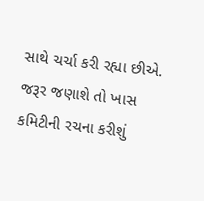સાથે ચર્ચા કરી રહ્યા છીએ. જરૂર જણાશે તો ખાસ કમિટીની રચના કરીશું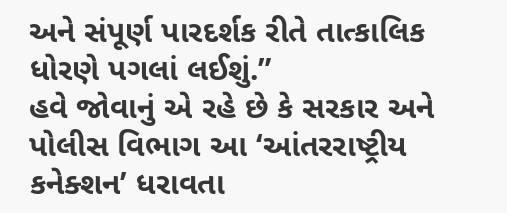અને સંપૂર્ણ પારદર્શક રીતે તાત્કાલિક ધોરણે પગલાં લઈશું.”
હવે જોવાનું એ રહે છે કે સરકાર અને પોલીસ વિભાગ આ ‘આંતરરાષ્ટ્રીય કનેક્શન’ ધરાવતા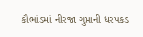કૌભાંડમાં નીરજા ગુપ્તાની ધરપકડ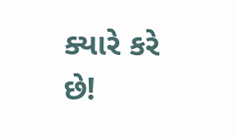ક્યારે કરે છે!